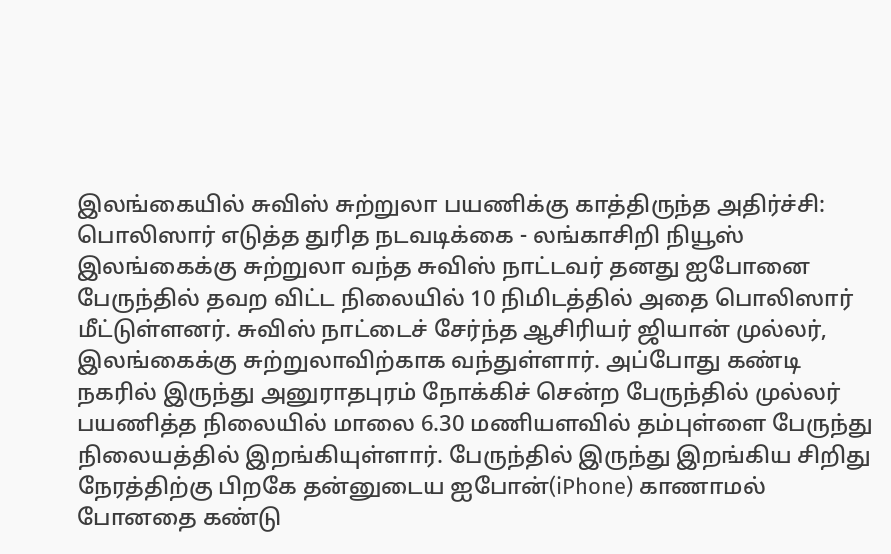இலங்கையில் சுவிஸ் சுற்றுலா பயணிக்கு காத்திருந்த அதிர்ச்சி: பொலிஸார் எடுத்த துரித நடவடிக்கை - லங்காசிறி நியூஸ்
இலங்கைக்கு சுற்றுலா வந்த சுவிஸ் நாட்டவர் தனது ஐபோனை பேருந்தில் தவற விட்ட நிலையில் 10 நிமிடத்தில் அதை பொலிஸார் மீட்டுள்ளனர். சுவிஸ் நாட்டைச் சேர்ந்த ஆசிரியர் ஜியான் முல்லர், இலங்கைக்கு சுற்றுலாவிற்காக வந்துள்ளார். அப்போது கண்டி நகரில் இருந்து அனுராதபுரம் நோக்கிச் சென்ற பேருந்தில் முல்லர் பயணித்த நிலையில் மாலை 6.30 மணியளவில் தம்புள்ளை பேருந்து நிலையத்தில் இறங்கியுள்ளார். பேருந்தில் இருந்து இறங்கிய சிறிது நேரத்திற்கு பிறகே தன்னுடைய ஐபோன்(iPhone) காணாமல் போனதை கண்டு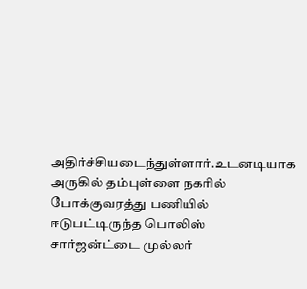அதிர்ச்சியடைந்துள்ளார்.உடனடியாக அருகில் தம்புள்ளை நகரில் போக்குவரத்து பணியில் ஈடுபட்டிருந்த பொலிஸ் சார்ஜன்ட்டை முல்லர்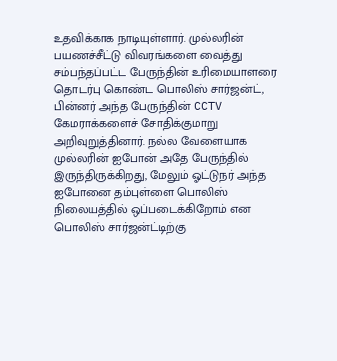உதவிக்காக நாடியுள்ளார். முல்லரின் பயணச்சீட்டு விவரங்களை வைத்து சம்பந்தப்பட்ட பேருந்தின் உரிமையாளரை தொடர்பு கொண்ட பொலிஸ் சார்ஜன்ட், பின்னர் அந்த பேருந்தின் CCTV கேமராக்களைச் சோதிக்குமாறு அறிவுறுத்தினார். நல்ல வேளையாக முல்லரின் ஐபோன் அதே பேருந்தில் இருந்திருக்கிறது, மேலும் ஓட்டுநர் அந்த ஐபோனை தம்புள்ளை பொலிஸ் நிலையத்தில் ஒப்படைக்கிறோம் என பொலிஸ் சார்ஜன்ட்டிற்கு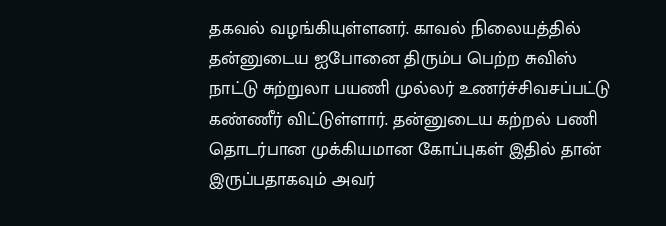தகவல் வழங்கியுள்ளனர். காவல் நிலையத்தில் தன்னுடைய ஐபோனை திரும்ப பெற்ற சுவிஸ் நாட்டு சுற்றுலா பயணி முல்லர் உணர்ச்சிவசப்பட்டு கண்ணீர் விட்டுள்ளார். தன்னுடைய கற்றல் பணி தொடர்பான முக்கியமான கோப்புகள் இதில் தான் இருப்பதாகவும் அவர்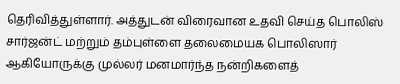தெரிவித்துள்ளார். அத்துடன் விரைவான உதவி செய்த பொலிஸ் சார்ஜன்ட் மற்றும் தம்புள்ளை தலைமையக பொலிஸார் ஆகியோருக்கு முல்லர் மனமார்ந்த நன்றிகளைத்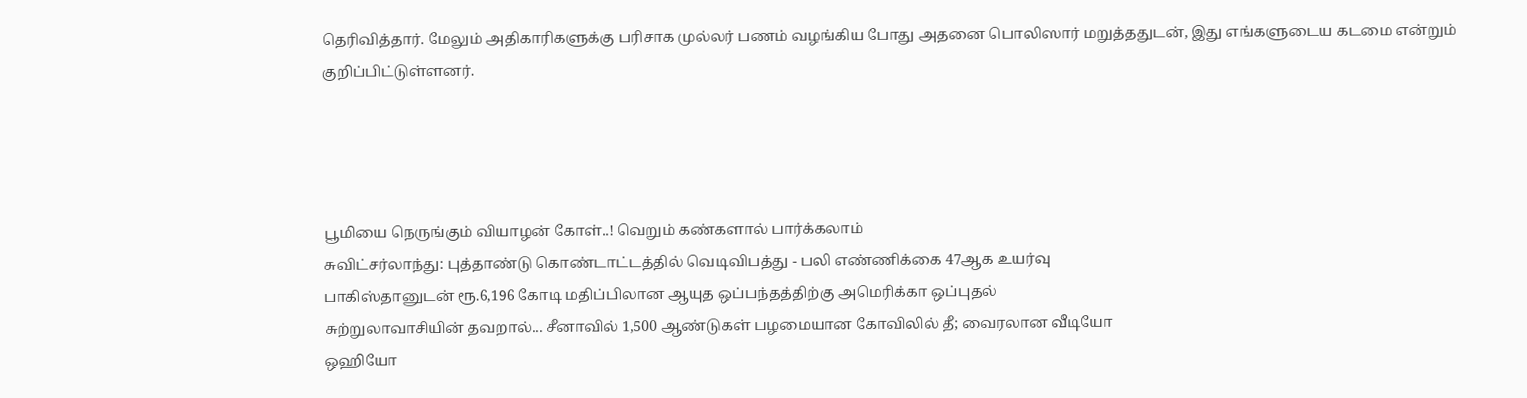தெரிவித்தார். மேலும் அதிகாரிகளுக்கு பரிசாக முல்லர் பணம் வழங்கிய போது அதனை பொலிஸார் மறுத்ததுடன், இது எங்களுடைய கடமை என்றும் குறிப்பிட்டுள்ளனர்.




பூமியை நெருங்கும் வியாழன் கோள்..! வெறும் கண்களால் பார்க்கலாம்
சுவிட்சர்லாந்து: புத்தாண்டு கொண்டாட்டத்தில் வெடிவிபத்து - பலி எண்ணிக்கை 47ஆக உயர்வு
பாகிஸ்தானுடன் ரூ.6,196 கோடி மதிப்பிலான ஆயுத ஒப்பந்தத்திற்கு அமெரிக்கா ஒப்புதல்
சுற்றுலாவாசியின் தவறால்... சீனாவில் 1,500 ஆண்டுகள் பழமையான கோவிலில் தீ; வைரலான வீடியோ
ஒஹியோ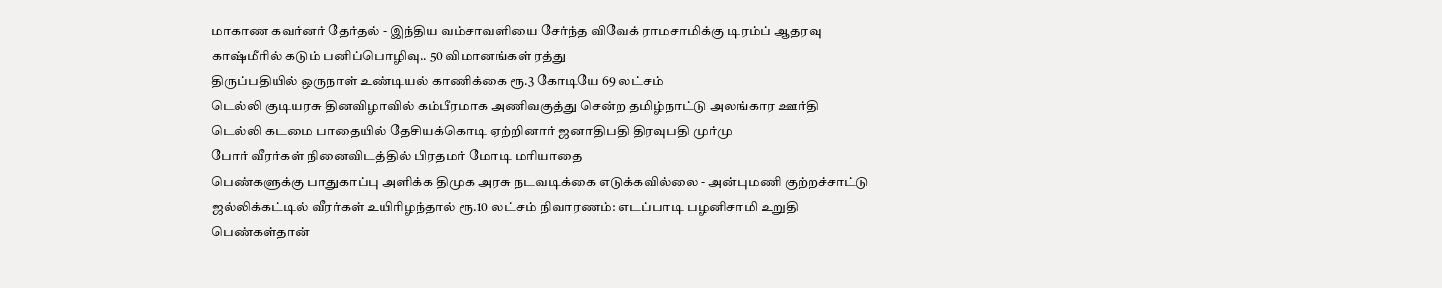மாகாண கவர்னர் தேர்தல் - இந்திய வம்சாவளியை சேர்ந்த விவேக் ராமசாமிக்கு டிரம்ப் ஆதரவு
காஷ்மீரில் கடும் பனிப்பொழிவு.. 50 விமானங்கள் ரத்து
திருப்பதியில் ஒருநாள் உண்டியல் காணிக்கை ரூ.3 கோடியே 69 லட்சம்
டெல்லி குடியரசு தினவிழாவில் கம்பீரமாக அணிவகுத்து சென்ற தமிழ்நாட்டு அலங்கார ஊர்தி
டெல்லி கடமை பாதையில் தேசியக்கொடி ஏற்றினார் ஜனாதிபதி திரவுபதி முர்மு
போர் வீரர்கள் நினைவிடத்தில் பிரதமர் மோடி மரியாதை
பெண்களுக்கு பாதுகாப்பு அளிக்க திமுக அரசு நடவடிக்கை எடுக்கவில்லை - அன்புமணி குற்றச்சாட்டு
ஜல்லிக்கட்டில் வீரர்கள் உயிரிழந்தால் ரூ.10 லட்சம் நிவாரணம்: எடப்பாடி பழனிசாமி உறுதி
பெண்கள்தான்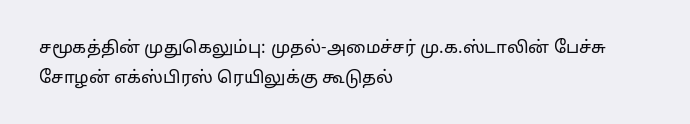சமூகத்தின் முதுகெலும்பு: முதல்-அமைச்சர் மு.க.ஸ்டாலின் பேச்சு
சோழன் எக்ஸ்பிரஸ் ரெயிலுக்கு கூடுதல்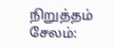நிறுத்தம்
சேலம்: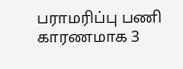பராமரிப்பு பணி காரணமாக 3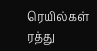ரெயில்கள் ரத்து